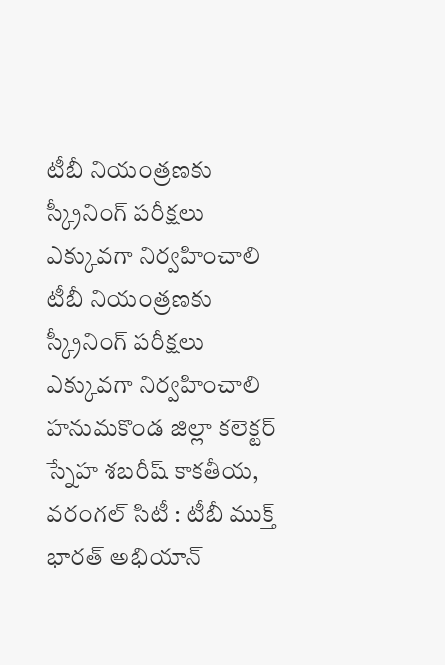టీబీ నియంత్రణకు స్క్రీనింగ్ పరీక్షలు ఎక్కువగా నిర్వహించాలి
టీబీ నియంత్రణకు స్క్రీనింగ్ పరీక్షలు ఎక్కువగా నిర్వహించాలి హనుమకొండ జిల్లా కలెక్టర్ స్నేహ శబరీష్ కాకతీయ, వరంగల్ సిటీ : టీబీ ముక్త్ భారత్ అభియాన్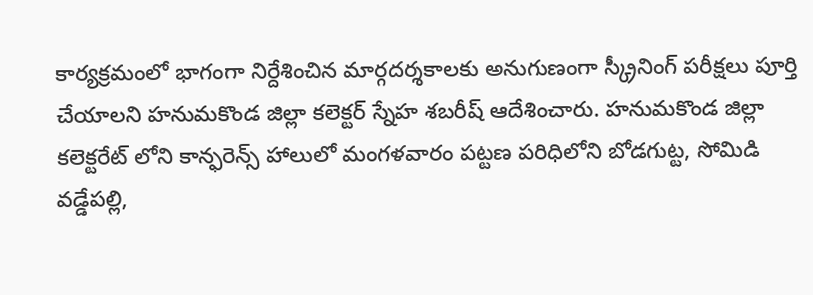కార్యక్రమంలో భాగంగా నిర్దేశించిన మార్గదర్శకాలకు అనుగుణంగా స్క్రీనింగ్ పరీక్షలు పూర్తి చేయాలని హనుమకొండ జిల్లా కలెక్టర్ స్నేహ శబరీష్ ఆదేశించారు. హనుమకొండ జిల్లా కలెక్టరేట్ లోని కాన్ఫరెన్స్ హాలులో మంగళవారం పట్టణ పరిధిలోని బోడగుట్ట, సోమిడి వడ్డేపల్లి,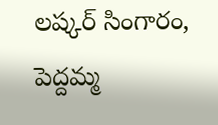లష్కర్ సింగారం, పెద్దమ్మ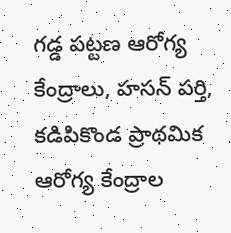గడ్డ పట్టణ ఆరోగ్య కేంద్రాలు, హసన్ పర్తి, కడిపికొండ ప్రాథమిక ఆరోగ్య కేంద్రాల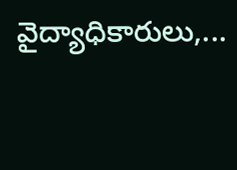వైద్యాధికారులు,...